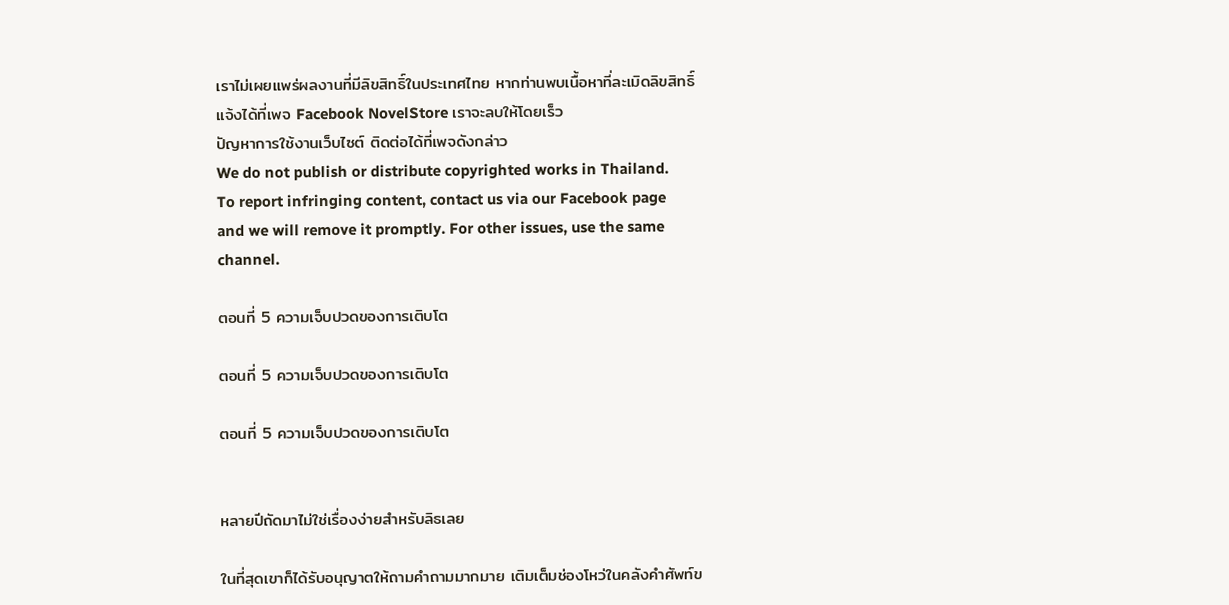เราไม่เผยแพร่ผลงานที่มีลิขสิทธิ์ในประเทศไทย หากท่านพบเนื้อหาที่ละเมิดลิขสิทธิ์ แจ้งได้ที่เพจ Facebook NovelStore เราจะลบให้โดยเร็ว
ปัญหาการใช้งานเว็บไซต์ ติดต่อได้ที่เพจดังกล่าว
We do not publish or distribute copyrighted works in Thailand. To report infringing content, contact us via our Facebook page and we will remove it promptly. For other issues, use the same channel.

ตอนที่ 5 ความเจ็บปวดของการเติบโต

ตอนที่ 5 ความเจ็บปวดของการเติบโต

ตอนที่ 5 ความเจ็บปวดของการเติบโต


หลายปีถัดมาไม่ใช่เรื่องง่ายสำหรับลิธเลย

ในที่สุดเขาก็ได้รับอนุญาตให้ถามคำถามมากมาย เติมเต็มช่องโหว่ในคลังคำศัพท์ข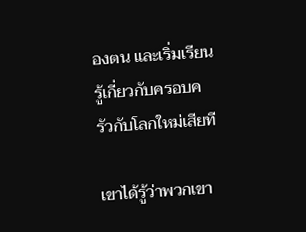องตน และเริ่มเรียนรู้เกี่ยวกับครอบครัวกับโลกใหม่เสียที

เขาได้รู้ว่าพวกเขา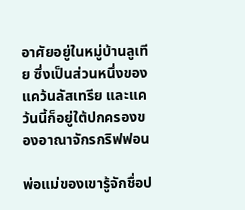อาศัยอยู่ในหมู่บ้านลูเทีย ซึ่งเป็นส่วนหนึ่งของแคว้นลัสเทรีย และแคว้นนี้ก็อยู่ใต้ปกครองของอาณาจักรกริฟฟอน

พ่อแม่ของเขารู้จักชื่อป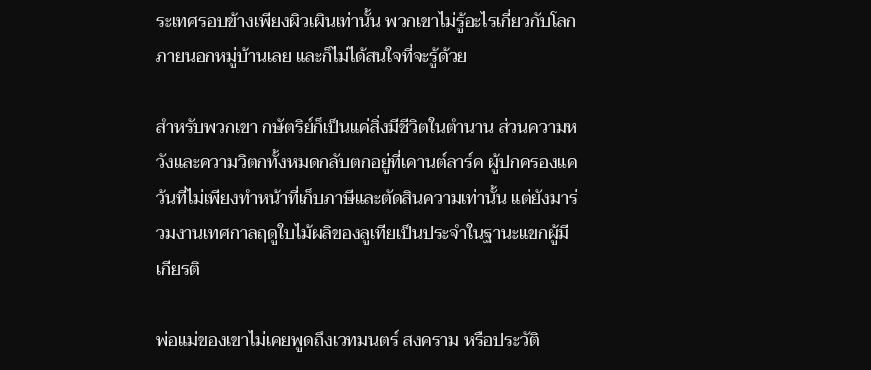ระเทศรอบข้างเพียงผิวเผินเท่านั้น พวกเขาไม่รู้อะไรเกี่ยวกับโลกภายนอกหมู่บ้านเลย และก็ไม่ได้สนใจที่จะรู้ด้วย

สำหรับพวกเขา กษัตริย์ก็เป็นแค่สิ่งมีชีวิตในตำนาน ส่วนความหวังและความวิตกทั้งหมดกลับตกอยู่ที่เคานต์ลาร์ค ผู้ปกครองแคว้นที่ไม่เพียงทำหน้าที่เก็บภาษีและตัดสินความเท่านั้น แต่ยังมาร่วมงานเทศกาลฤดูใบไม้ผลิของลูเทียเป็นประจำในฐานะแขกผู้มีเกียรติ

พ่อแม่ของเขาไม่เคยพูดถึงเวทมนตร์ สงคราม หรือประวัติ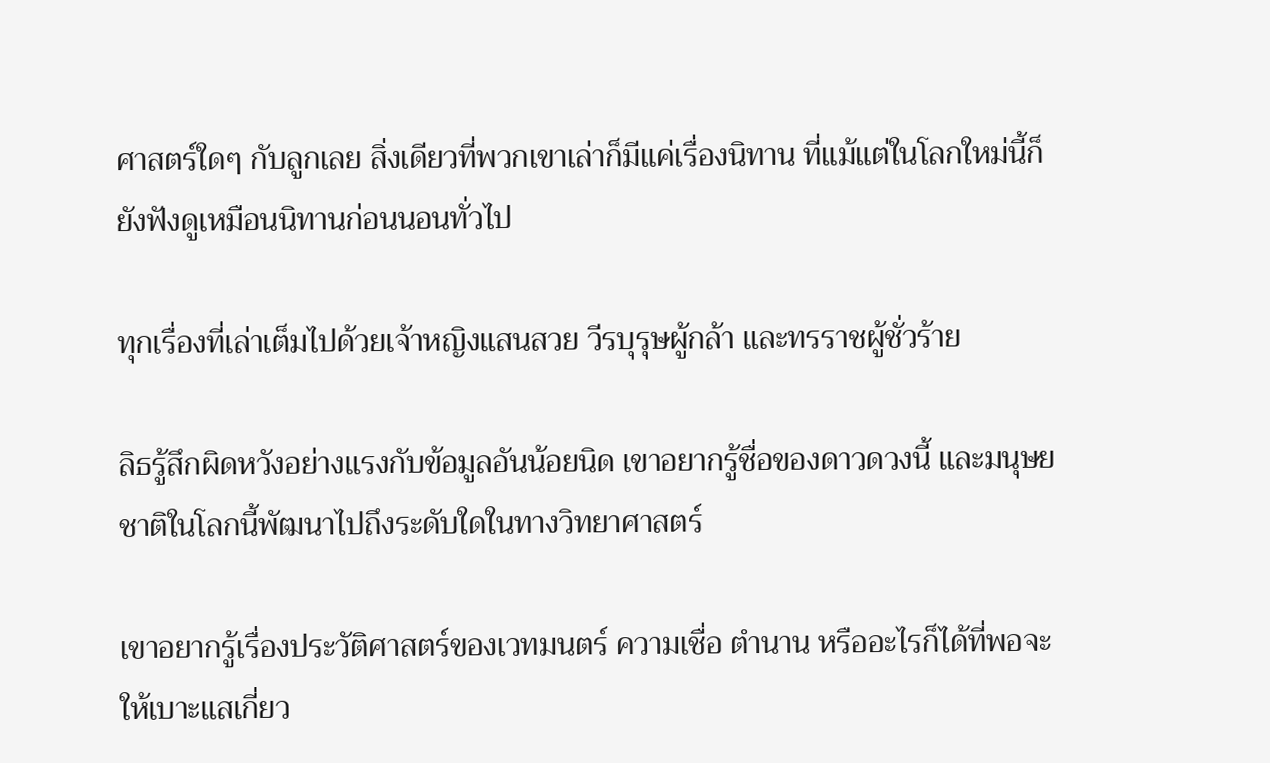ศาสตร์ใดๆ กับลูกเลย สิ่งเดียวที่พวกเขาเล่าก็มีแค่เรื่องนิทาน ที่แม้แต่ในโลกใหม่นี้ก็ยังฟังดูเหมือนนิทานก่อนนอนทั่วไป

ทุกเรื่องที่เล่าเต็มไปด้วยเจ้าหญิงแสนสวย วีรบุรุษผู้กล้า และทรราชผู้ชั่วร้าย

ลิธรู้สึกผิดหวังอย่างแรงกับข้อมูลอันน้อยนิด เขาอยากรู้ชื่อของดาวดวงนี้ และมนุษยชาติในโลกนี้พัฒนาไปถึงระดับใดในทางวิทยาศาสตร์

เขาอยากรู้เรื่องประวัติศาสตร์ของเวทมนตร์ ความเชื่อ ตำนาน หรืออะไรก็ได้ที่พอจะให้เบาะแสเกี่ยว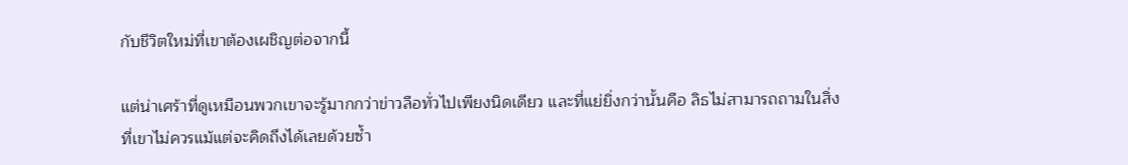กับชีวิตใหม่ที่เขาต้องเผชิญต่อจากนี้

แต่น่าเศร้าที่ดูเหมือนพวกเขาจะรู้มากกว่าข่าวลือทั่วไปเพียงนิดเดียว และที่แย่ยิ่งกว่านั้นคือ ลิธไม่สามารถถามในสิ่งที่เขาไม่ควรแม้แต่จะคิดถึงได้เลยด้วยซ้ำ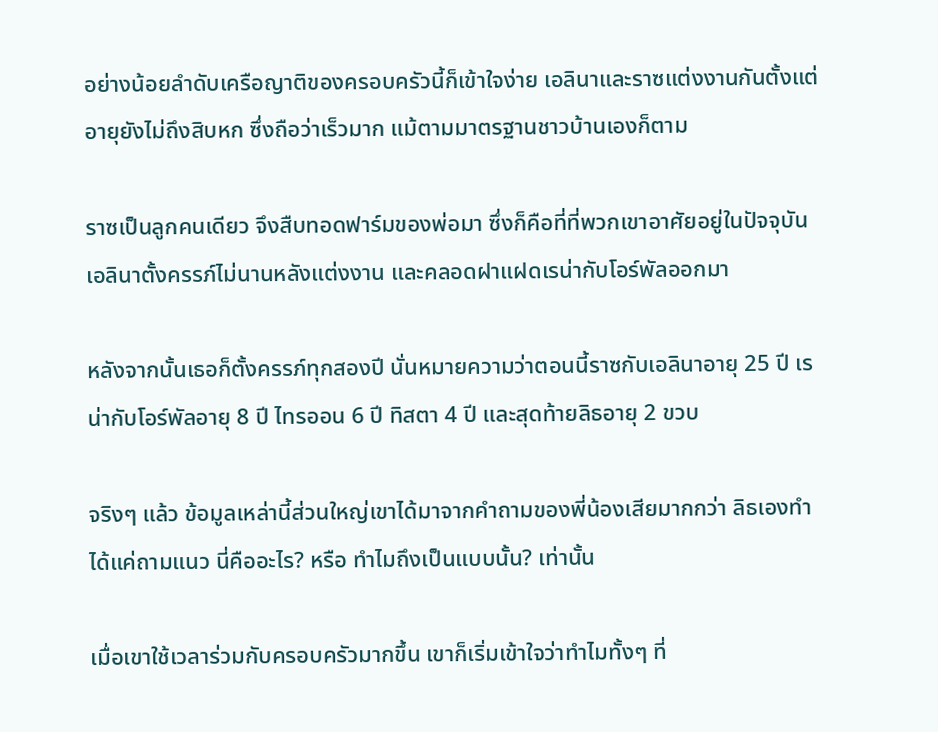อย่างน้อยลำดับเครือญาติของครอบครัวนี้ก็เข้าใจง่าย เอลินาและราซแต่งงานกันตั้งแต่อายุยังไม่ถึงสิบหก ซึ่งถือว่าเร็วมาก แม้ตามมาตรฐานชาวบ้านเองก็ตาม

ราซเป็นลูกคนเดียว จึงสืบทอดฟาร์มของพ่อมา ซึ่งก็คือที่ที่พวกเขาอาศัยอยู่ในปัจจุบัน เอลินาตั้งครรภ์ไม่นานหลังแต่งงาน และคลอดฝาแฝดเรน่ากับโอร์พัลออกมา

หลังจากนั้นเธอก็ตั้งครรภ์ทุกสองปี นั่นหมายความว่าตอนนี้ราซกับเอลินาอายุ 25 ปี เรน่ากับโอร์พัลอายุ 8 ปี ไทรออน 6 ปี ทิสตา 4 ปี และสุดท้ายลิธอายุ 2 ขวบ

จริงๆ แล้ว ข้อมูลเหล่านี้ส่วนใหญ่เขาได้มาจากคำถามของพี่น้องเสียมากกว่า ลิธเองทำได้แค่ถามแนว นี่คืออะไร? หรือ ทำไมถึงเป็นแบบนั้น? เท่านั้น

เมื่อเขาใช้เวลาร่วมกับครอบครัวมากขึ้น เขาก็เริ่มเข้าใจว่าทำไมทั้งๆ ที่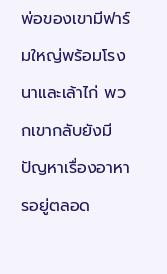พ่อของเขามีฟาร์มใหญ่พร้อมโรงนาและเล้าไก่ พวกเขากลับยังมีปัญหาเรื่องอาหารอยู่ตลอด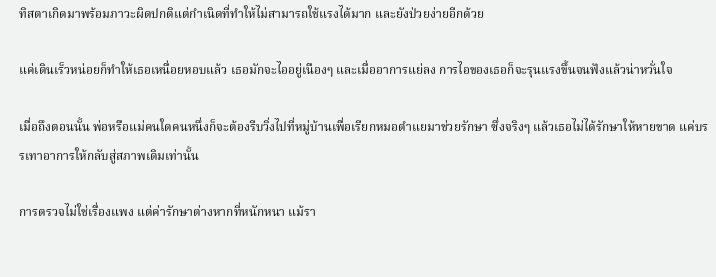ทิสตาเกิดมาพร้อมภาวะผิดปกติแต่กำเนิดที่ทำให้ไม่สามารถใช้แรงได้มาก และยังป่วยง่ายอีกด้วย

แค่เดินเร็วหน่อยก็ทำให้เธอเหนื่อยหอบแล้ว เธอมักจะไออยู่เนืองๆ และเมื่ออาการแย่ลง การไอของเธอก็จะรุนแรงขึ้นจนฟังแล้วน่าหวั่นใจ

เมื่อถึงตอนนั้น พ่อหรือแม่คนใดคนหนึ่งก็จะต้องรีบวิ่งไปที่หมู่บ้านเพื่อเรียกหมอตำแยมาช่วยรักษา ซึ่งจริงๆ แล้วเธอไม่ได้รักษาให้หายขาด แค่บรรเทาอาการให้กลับสู่สภาพเดิมเท่านั้น

การตรวจไม่ใช่เรื่องแพง แต่ค่ารักษาต่างหากที่หนักหนา แม้รา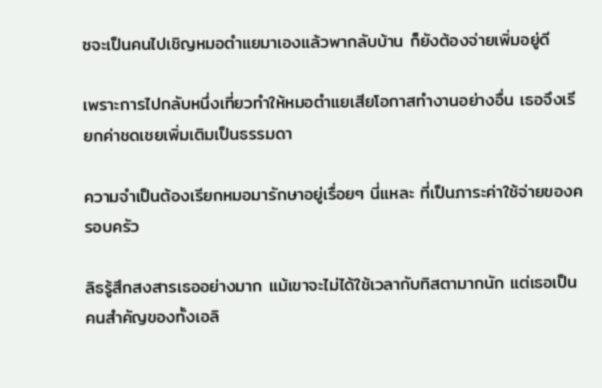ซจะเป็นคนไปเชิญหมอตำแยมาเองแล้วพากลับบ้าน ก็ยังต้องจ่ายเพิ่มอยู่ดี

เพราะการไปกลับหนึ่งเที่ยวทำให้หมอตำแยเสียโอกาสทำงานอย่างอื่น เธอจึงเรียกค่าชดเชยเพิ่มเติมเป็นธรรมดา

ความจำเป็นต้องเรียกหมอมารักษาอยู่เรื่อยๆ นี่แหละ ที่เป็นภาระค่าใช้จ่ายของครอบครัว

ลิธรู้สึกสงสารเธออย่างมาก แม้เขาจะไม่ได้ใช้เวลากับทิสตามากนัก แต่เธอเป็นคนสำคัญของทั้งเอลิ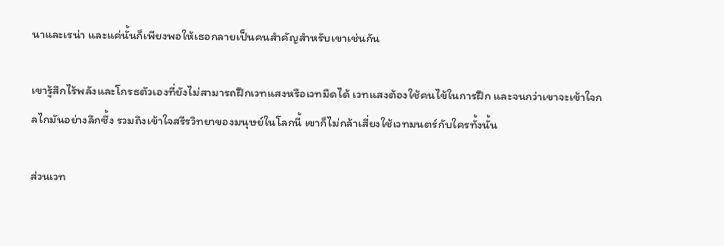นาและเรน่า และแค่นั้นก็เพียงพอให้เธอกลายเป็นคนสำคัญสำหรับเขาเช่นกัน

เขารู้สึกไร้พลังและโกรธตัวเองที่ยังไม่สามารถฝึกเวทแสงหรือเวทมืดได้ เวทแสงต้องใช้คนไข้ในการฝึก และจนกว่าเขาจะเข้าใจกลไกมันอย่างลึกซึ้ง รวมถึงเข้าใจสรีรวิทยาของมนุษย์ในโลกนี้ เขาก็ไม่กล้าเสี่ยงใช้เวทมนตร์กับใครทั้งนั้น

ส่วนเวท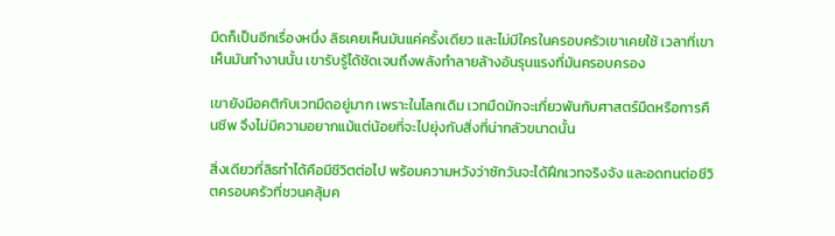มืดก็เป็นอีกเรื่องหนึ่ง ลิธเคยเห็นมันแค่ครั้งเดียว และไม่มีใครในครอบครัวเขาเคยใช้ เวลาที่เขาเห็นมันทำงานนั้น เขารับรู้ได้ชัดเจนถึงพลังทำลายล้างอันรุนแรงที่มันครอบครอง

เขายังมีอคติกับเวทมืดอยู่มาก เพราะในโลกเดิม เวทมืดมักจะเกี่ยวพันกับศาสตร์มืดหรือการคืนชีพ จึงไม่มีความอยากแม้แต่น้อยที่จะไปยุ่งกับสิ่งที่น่ากลัวขนาดนั้น

สิ่งเดียวที่ลิธทำได้คือมีชีวิตต่อไป พร้อมความหวังว่าซักวันจะได้ฝึกเวทจริงจัง และอดทนต่อชีวิตครอบครัวที่ชวนคลุ้มค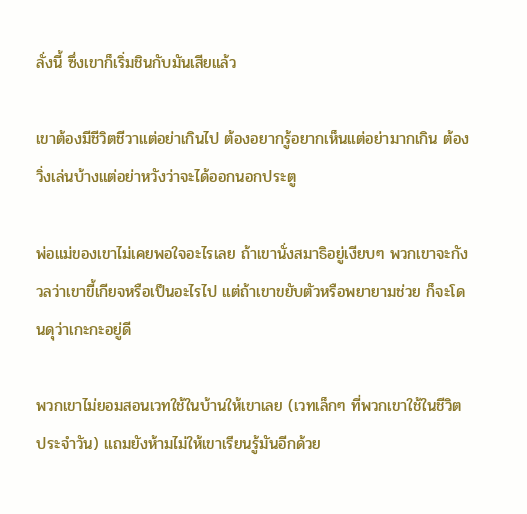ลั่งนี้ ซึ่งเขาก็เริ่มชินกับมันเสียแล้ว

เขาต้องมีชีวิตชีวาแต่อย่าเกินไป ต้องอยากรู้อยากเห็นแต่อย่ามากเกิน ต้องวิ่งเล่นบ้างแต่อย่าหวังว่าจะได้ออกนอกประตู

พ่อแม่ของเขาไม่เคยพอใจอะไรเลย ถ้าเขานั่งสมาธิอยู่เงียบๆ พวกเขาจะกังวลว่าเขาขี้เกียจหรือเป็นอะไรไป แต่ถ้าเขาขยับตัวหรือพยายามช่วย ก็จะโดนดุว่าเกะกะอยู่ดี

พวกเขาไม่ยอมสอนเวทใช้ในบ้านให้เขาเลย (เวทเล็กๆ ที่พวกเขาใช้ในชีวิตประจำวัน) แถมยังห้ามไม่ให้เขาเรียนรู้มันอีกด้วย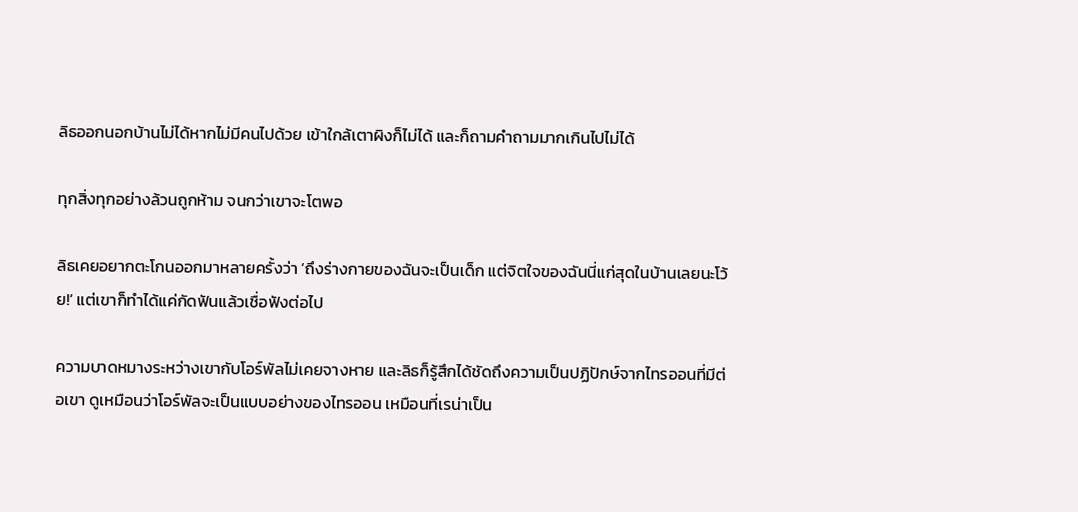ลิธออกนอกบ้านไม่ได้หากไม่มีคนไปด้วย เข้าใกล้เตาผิงก็ไม่ได้ และก็ถามคำถามมากเกินไปไม่ได้

ทุกสิ่งทุกอย่างล้วนถูกห้าม จนกว่าเขาจะโตพอ

ลิธเคยอยากตะโกนออกมาหลายครั้งว่า ‘ถึงร่างกายของฉันจะเป็นเด็ก แต่จิตใจของฉันนี่แก่สุดในบ้านเลยนะโว้ย!’ แต่เขาก็ทำได้แค่กัดฟันแล้วเชื่อฟังต่อไป

ความบาดหมางระหว่างเขากับโอร์พัลไม่เคยจางหาย และลิธก็รู้สึกได้ชัดถึงความเป็นปฏิปักษ์จากไทรออนที่มีต่อเขา ดูเหมือนว่าโอร์พัลจะเป็นแบบอย่างของไทรออน เหมือนที่เรน่าเป็น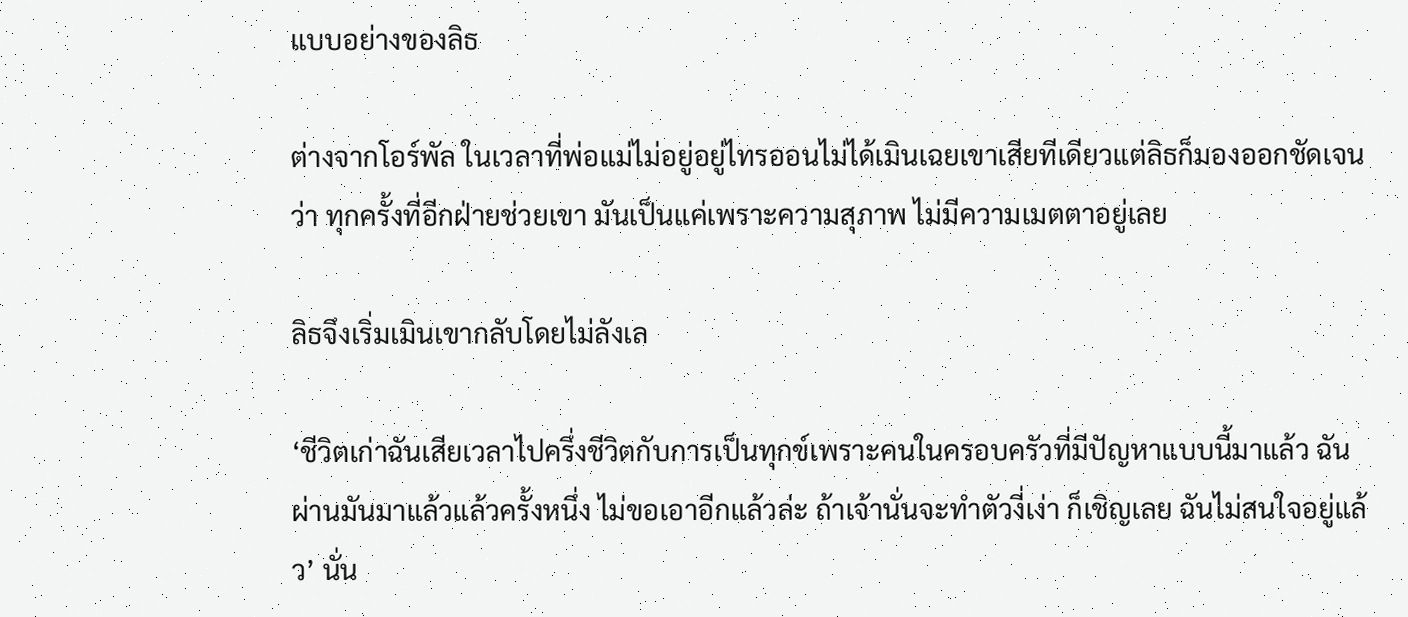แบบอย่างของลิธ

ต่างจากโอร์พัล ในเวลาที่พ่อแม่ไม่อยู่อยู่ไทรออนไม่ได้เมินเฉยเขาเสียทีเดียวแต่ลิธก็มองออกชัดเจนว่า ทุกครั้งที่อีกฝ่ายช่วยเขา มันเป็นแค่เพราะความสุภาพ ไม่มีความเมตตาอยู่เลย

ลิธจึงเริ่มเมินเขากลับโดยไม่ลังเล

‘ชีวิตเก่าฉันเสียเวลาไปครึ่งชีวิตกับการเป็นทุกข์เพราะคนในครอบครัวที่มีปัญหาแบบนี้มาแล้ว ฉันผ่านมันมาแล้วแล้วครั้งหนึ่ง ไม่ขอเอาอีกแล้วล่ะ ถ้าเจ้านั่นจะทำตัวงี่เง่า ก็เชิญเลย ฉันไม่สนใจอยู่แล้ว’ นั่น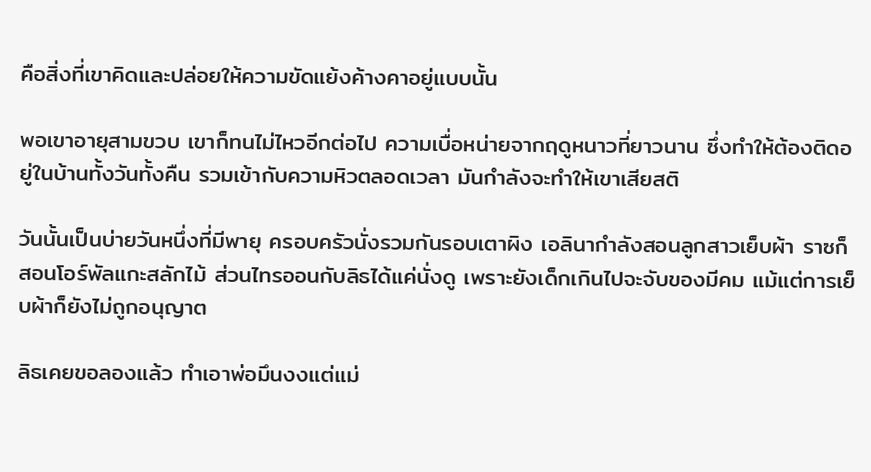คือสิ่งที่เขาคิดและปล่อยให้ความขัดแย้งค้างคาอยู่แบบนั้น

พอเขาอายุสามขวบ เขาก็ทนไม่ไหวอีกต่อไป ความเบื่อหน่ายจากฤดูหนาวที่ยาวนาน ซึ่งทำให้ต้องติดอยู่ในบ้านทั้งวันทั้งคืน รวมเข้ากับความหิวตลอดเวลา มันกำลังจะทำให้เขาเสียสติ

วันนั้นเป็นบ่ายวันหนึ่งที่มีพายุ ครอบครัวนั่งรวมกันรอบเตาผิง เอลินากำลังสอนลูกสาวเย็บผ้า ราซก็สอนโอร์พัลแกะสลักไม้ ส่วนไทรออนกับลิธได้แค่นั่งดู เพราะยังเด็กเกินไปจะจับของมีคม แม้แต่การเย็บผ้าก็ยังไม่ถูกอนุญาต

ลิธเคยขอลองแล้ว ทำเอาพ่อมึนงงแต่แม่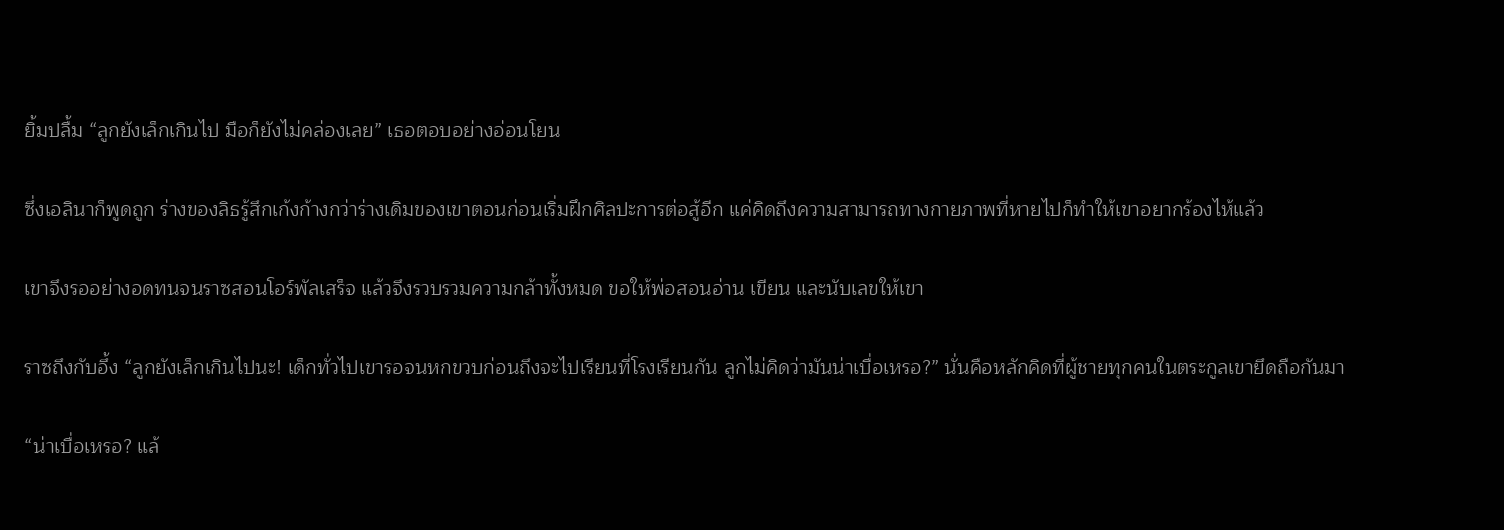ยิ้มปลื้ม “ลูกยังเล็กเกินไป มือก็ยังไม่คล่องเลย” เธอตอบอย่างอ่อนโยน

ซึ่งเอลินาก็พูดถูก ร่างของลิธรู้สึกเก้งก้างกว่าร่างเดิมของเขาตอนก่อนเริ่มฝึกศิลปะการต่อสู้อีก แค่คิดถึงความสามารถทางกายภาพที่หายไปก็ทำให้เขาอยากร้องไห้แล้ว

เขาจึงรออย่างอดทนจนราซสอนโอร์พัลเสร็จ แล้วจึงรวบรวมความกล้าทั้งหมด ขอให้พ่อสอนอ่าน เขียน และนับเลขให้เขา

ราซถึงกับอึ้ง “ลูกยังเล็กเกินไปนะ! เด็กทั่วไปเขารอจนหกขวบก่อนถึงจะไปเรียนที่โรงเรียนกัน ลูกไม่คิดว่ามันน่าเบื่อเหรอ?” นั่นคือหลักคิดที่ผู้ชายทุกคนในตระกูลเขายึดถือกันมา

“น่าเบื่อเหรอ? แล้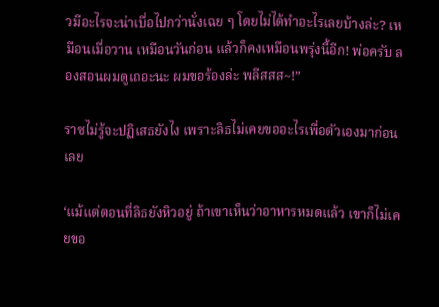วมีอะไรจะน่าเบื่อไปกว่านั่งเฉย ๆ โดยไม่ได้ทำอะไรเลยบ้างล่ะ? เหมือนเมื่อวาน เหมือนวันก่อน แล้วก็คงเหมือนพรุ่งนี้อีก! พ่อครับ ลองสอนผมดูเถอะนะ ผมขอร้องล่ะ พลีสสส~!”

ราซไม่รู้จะปฏิเสธยังไง เพราะลิธไม่เคยขออะไรเพื่อตัวเองมาก่อนเลย

‘แม้แต่ตอนที่ลิธยังหิวอยู่ ถ้าเขาเห็นว่าอาหารหมดแล้ว เขาก็ไม่เคยขอ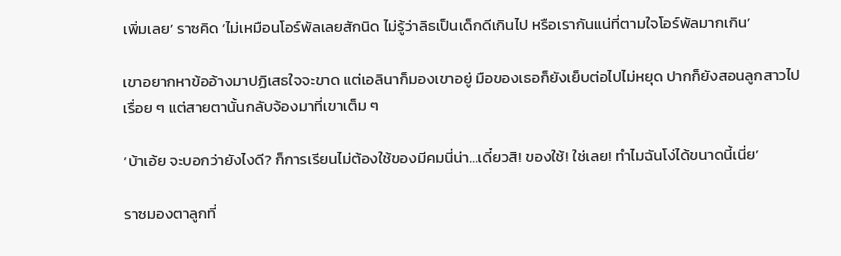เพิ่มเลย’ ราซคิด ‘ไม่เหมือนโอร์พัลเลยสักนิด ไม่รู้ว่าลิธเป็นเด็กดีเกินไป หรือเรากันแน่ที่ตามใจโอร์พัลมากเกิน’

เขาอยากหาข้ออ้างมาปฏิเสธใจจะขาด แต่เอลินาก็มองเขาอยู่ มือของเธอก็ยังเย็บต่อไปไม่หยุด ปากก็ยังสอนลูกสาวไปเรื่อย ๆ แต่สายตานั้นกลับจ้องมาที่เขาเต็ม ๆ

‘บ้าเอ้ย จะบอกว่ายังไงดี? ก็การเรียนไม่ต้องใช้ของมีคมนี่น่า…เดี๋ยวสิ! ของใช้! ใช่เลย! ทำไมฉันโง่ได้ขนาดนี้เนี่ย’

ราซมองตาลูกที่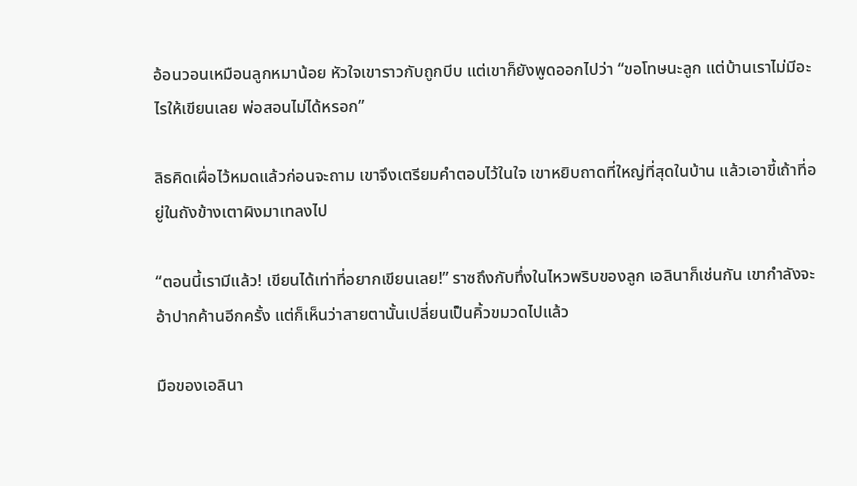อ้อนวอนเหมือนลูกหมาน้อย หัวใจเขาราวกับถูกบีบ แต่เขาก็ยังพูดออกไปว่า “ขอโทษนะลูก แต่บ้านเราไม่มีอะไรให้เขียนเลย พ่อสอนไม่ได้หรอก”

ลิธคิดเผื่อไว้หมดแล้วก่อนจะถาม เขาจึงเตรียมคำตอบไว้ในใจ เขาหยิบถาดที่ใหญ่ที่สุดในบ้าน แล้วเอาขี้เถ้าที่อยู่ในถังข้างเตาผิงมาเทลงไป

“ตอนนี้เรามีแล้ว! เขียนได้เท่าที่อยากเขียนเลย!” ราซถึงกับทึ่งในไหวพริบของลูก เอลินาก็เช่นกัน เขากำลังจะอ้าปากค้านอีกครั้ง แต่ก็เห็นว่าสายตานั้นเปลี่ยนเป็นคิ้วขมวดไปแล้ว

มือของเอลินา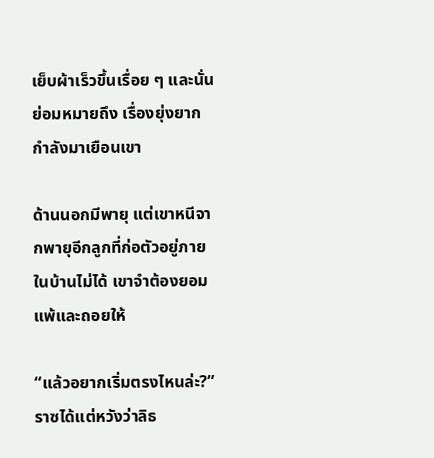เย็บผ้าเร็วขึ้นเรื่อย ๆ และนั่นย่อมหมายถึง เรื่องยุ่งยากกำลังมาเยือนเขา

ด้านนอกมีพายุ แต่เขาหนีจากพายุอีกลูกที่ก่อตัวอยู่ภายในบ้านไม่ได้ เขาจำต้องยอมแพ้และถอยให้

“แล้วอยากเริ่มตรงไหนล่ะ?” ราซได้แต่หวังว่าลิธ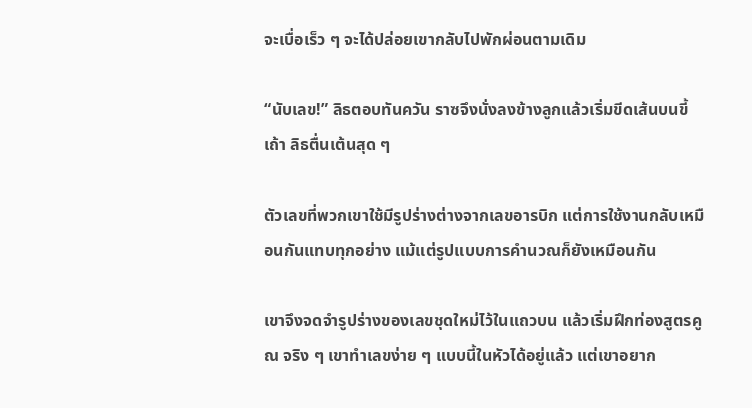จะเบื่อเร็ว ๆ จะได้ปล่อยเขากลับไปพักผ่อนตามเดิม

“นับเลข!” ลิธตอบทันควัน ราซจึงนั่งลงข้างลูกแล้วเริ่มขีดเส้นบนขี้เถ้า ลิธตื่นเต้นสุด ๆ

ตัวเลขที่พวกเขาใช้มีรูปร่างต่างจากเลขอารบิก แต่การใช้งานกลับเหมือนกันแทบทุกอย่าง แม้แต่รูปแบบการคำนวณก็ยังเหมือนกัน

เขาจึงจดจำรูปร่างของเลขชุดใหม่ไว้ในแถวบน แล้วเริ่มฝึกท่องสูตรคูณ จริง ๆ เขาทำเลขง่าย ๆ แบบนี้ในหัวได้อยู่แล้ว แต่เขาอยาก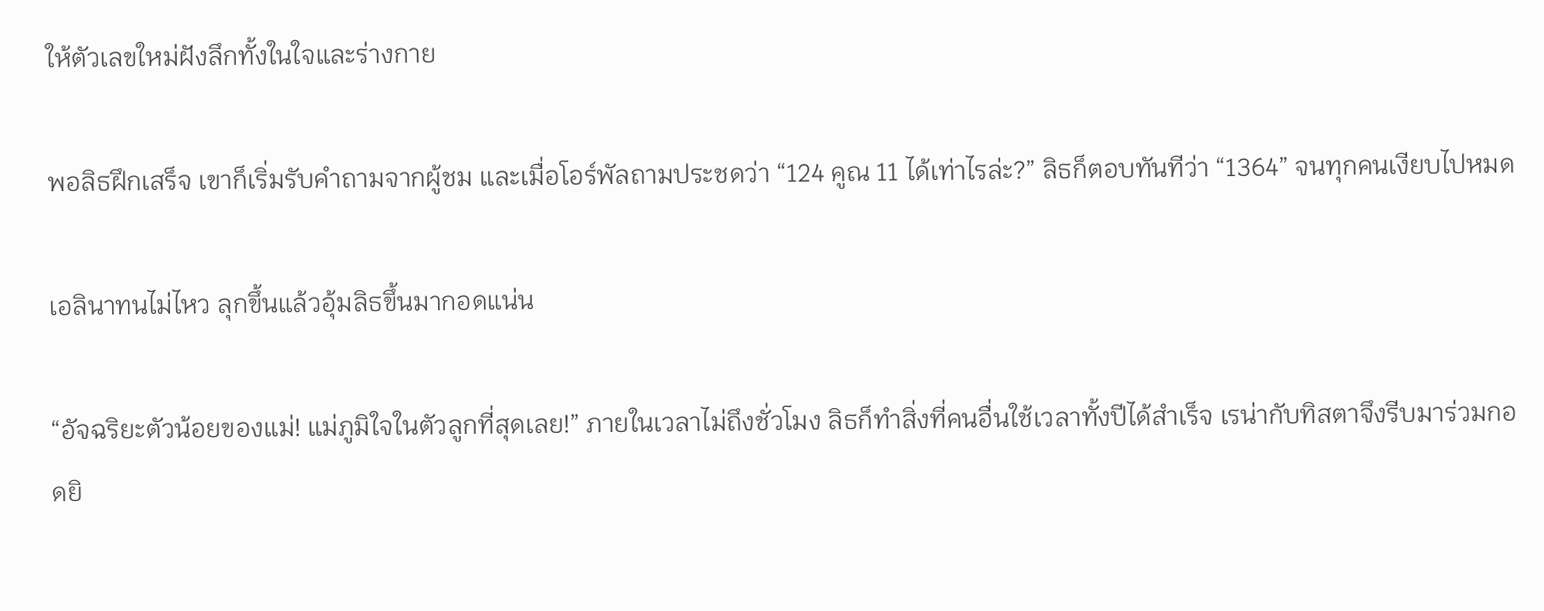ให้ตัวเลขใหม่ฝังลึกทั้งในใจและร่างกาย

พอลิธฝึกเสร็จ เขาก็เริ่มรับคำถามจากผู้ชม และเมื่อโอร์พัลถามประชดว่า “124 คูณ 11 ได้เท่าไรล่ะ?” ลิธก็ตอบทันทีว่า “1364” จนทุกคนเงียบไปหมด

เอลินาทนไม่ไหว ลุกขึ้นแล้วอุ้มลิธขึ้นมากอดแน่น

“อัจฉริยะตัวน้อยของแม่! แม่ภูมิใจในตัวลูกที่สุดเลย!” ภายในเวลาไม่ถึงชั่วโมง ลิธก็ทำสิ่งที่คนอื่นใช้เวลาทั้งปีได้สำเร็จ เรน่ากับทิสตาจึงรีบมาร่วมกอดยิ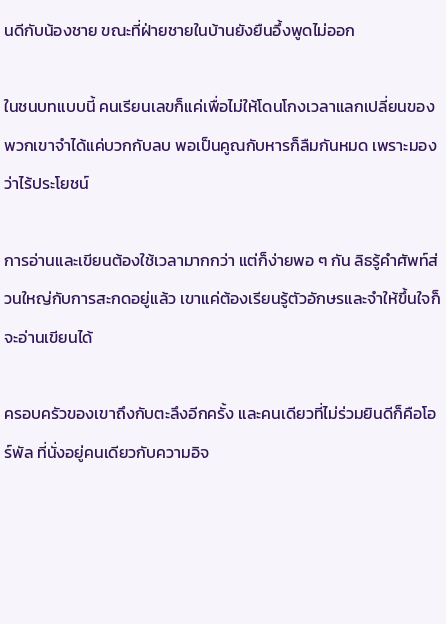นดีกับน้องชาย ขณะที่ฝ่ายชายในบ้านยังยืนอึ้งพูดไม่ออก

ในชนบทแบบนี้ คนเรียนเลขก็แค่เพื่อไม่ให้โดนโกงเวลาแลกเปลี่ยนของ พวกเขาจำได้แค่บวกกับลบ พอเป็นคูณกับหารก็ลืมกันหมด เพราะมองว่าไร้ประโยชน์

การอ่านและเขียนต้องใช้เวลามากกว่า แต่ก็ง่ายพอ ๆ กัน ลิธรู้คำศัพท์ส่วนใหญ่กับการสะกดอยู่แล้ว เขาแค่ต้องเรียนรู้ตัวอักษรและจำให้ขึ้นใจก็จะอ่านเขียนได้

ครอบครัวของเขาถึงกับตะลึงอีกครั้ง และคนเดียวที่ไม่ร่วมยินดีก็คือโอร์พัล ที่นั่งอยู่คนเดียวกับความอิจ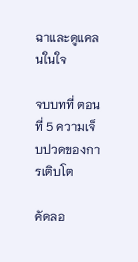ฉาและดูแคลนในใจ

จบบทที่ ตอนที่ 5 ความเจ็บปวดของการเติบโต

คัดลอ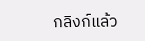กลิงก์แล้ว